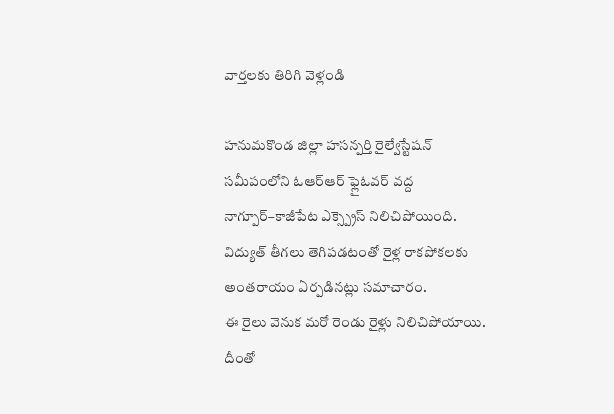వార్తలకు తిరిగి వెళ్లండి

హనుమకొండ జిల్లా హసన్పర్తి రైల్వేస్టేషన్ సమీపంలోని ఓఆర్ఆర్ ఫ్లైఓవర్ వద్ద నాగ్పూర్–కాజీపేట ఎక్స్ప్రెస్ నిలిచిపోయింది. విద్యుత్ తీగలు తెగిపడటంతో రైళ్ల రాకపోకలకు అంతరాయం ఏర్పడినట్లు సమాచారం.
ఈ రైలు వెనుక మరో రెండు రైళ్లు నిలిచిపోయాయి. దీంతో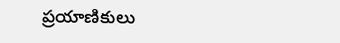ప్రయాణికులు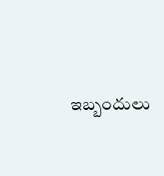ఇబ్బందులు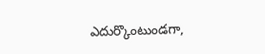ఎదుర్కొంటుండగా,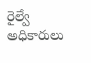రైల్వే అధికారులు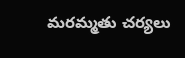మరమ్మతు చర్యలు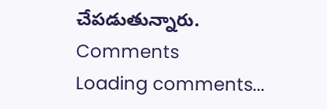చేపడుతున్నారు.
Comments
Loading comments...